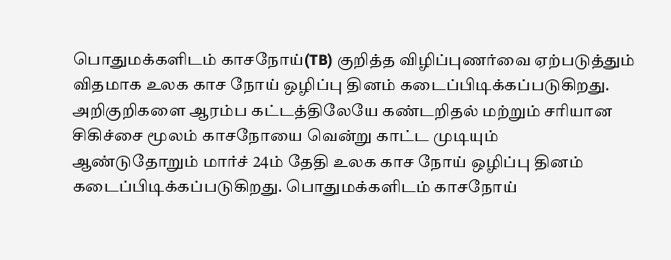பொதுமக்களிடம் காசநோய்(TB) குறித்த விழிப்புணர்வை ஏற்படுத்தும் விதமாக உலக காச நோய் ஒழிப்பு தினம் கடைப்பிடிக்கப்படுகிறது. அறிகுறிகளை ஆரம்ப கட்டத்திலேயே கண்டறிதல் மற்றும் சரியான சிகிச்சை மூலம் காசநோயை வென்று காட்ட முடியும்
ஆண்டுதோறும் மார்ச் 24ம் தேதி உலக காச நோய் ஒழிப்பு தினம் கடைப்பிடிக்கப்படுகிறது. பொதுமக்களிடம் காசநோய்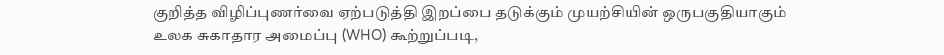குறித்த விழிப்புணர்வை ஏற்படுத்தி இறப்பை தடுக்கும் முயற்சியின் ஒருபகுதியாகும்
உலக சுகாதார அமைப்பு (WHO) கூற்றுப்படி,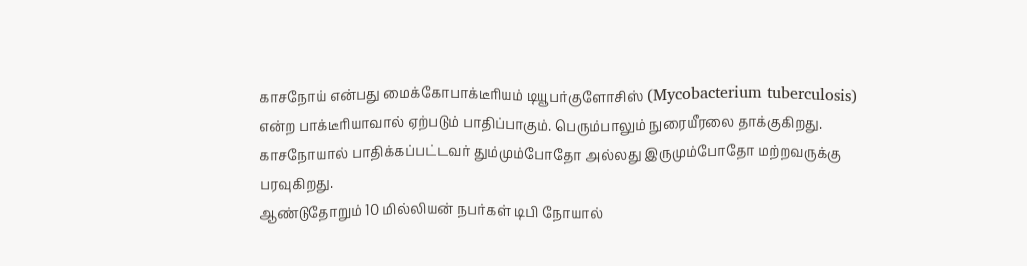காசநோய் என்பது மைக்கோபாக்டீரியம் டியூபர்குளோசிஸ் (Mycobacterium tuberculosis) என்ற பாக்டீரியாவால் ஏற்படும் பாதிப்பாகும். பெரும்பாலும் நுரையீரலை தாக்குகிறது. காசநோயால் பாதிக்கப்பட்டவர் தும்மும்போதோ அல்லது இருமும்போதோ மற்றவருக்கு பரவுகிறது.
ஆண்டுதோறும் 10 மில்லியன் நபர்கள் டிபி நோயால்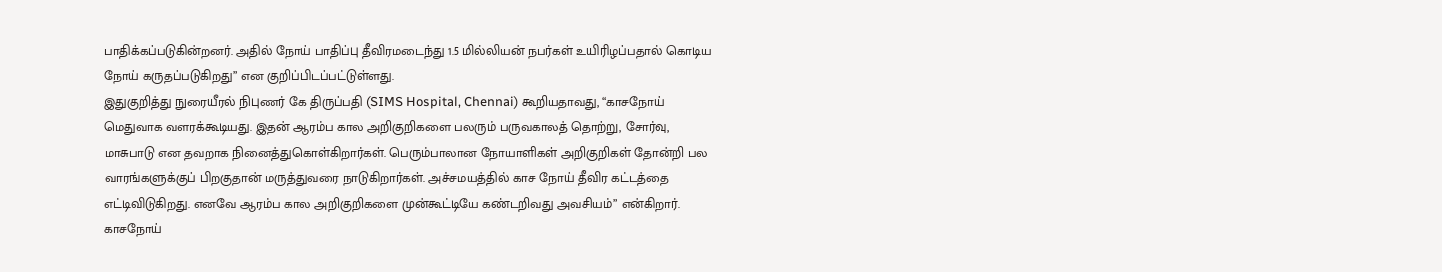பாதிக்கப்படுகின்றனர். அதில் நோய் பாதிப்பு தீவிரமடைந்து 1.5 மில்லியன் நபர்கள் உயிரிழப்பதால் கொடிய நோய் கருதப்படுகிறது” என குறிப்பிடப்பட்டுள்ளது.
இதுகுறித்து நுரையீரல் நிபுணர் கே திருப்பதி (SIMS Hospital, Chennai) கூறியதாவது, “காசநோய் மெதுவாக வளரக்கூடியது. இதன் ஆரம்ப கால அறிகுறிகளை பலரும் பருவகாலத் தொற்று, சோர்வு, மாசுபாடு என தவறாக நினைத்துகொள்கிறார்கள். பெரும்பாலான நோயாளிகள் அறிகுறிகள் தோன்றி பல வாரங்களுக்குப் பிறகுதான் மருத்துவரை நாடுகிறார்கள். அச்சமயத்தில் காச நோய் தீவிர கட்டத்தை எட்டிவிடுகிறது. எனவே ஆரம்ப கால அறிகுறிகளை முன்கூட்டியே கண்டறிவது அவசியம்” என்கிறார்.
காசநோய்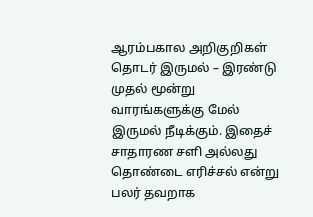ஆரம்பகால அறிகுறிகள்
தொடர் இருமல் – இரண்டு முதல் மூன்று வாரங்களுக்கு மேல் இருமல் நீடிக்கும். இதைச் சாதாரண சளி அல்லது தொண்டை எரிச்சல் என்று பலர் தவறாக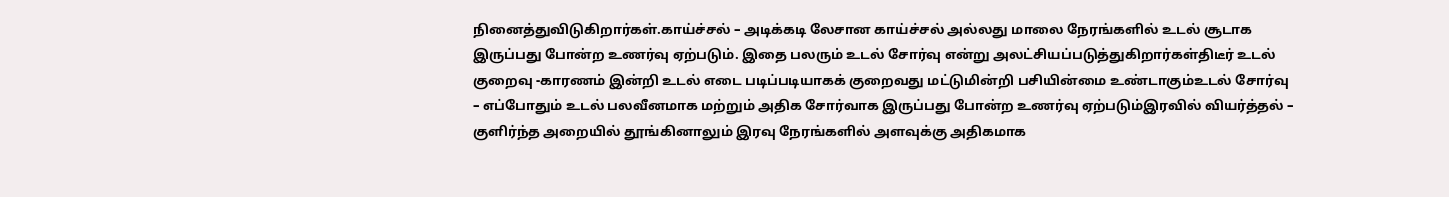நினைத்துவிடுகிறார்கள்.காய்ச்சல் – அடிக்கடி லேசான காய்ச்சல் அல்லது மாலை நேரங்களில் உடல் சூடாக இருப்பது போன்ற உணர்வு ஏற்படும். இதை பலரும் உடல் சோர்வு என்று அலட்சியப்படுத்துகிறார்கள்திடீர் உடல் குறைவு -காரணம் இன்றி உடல் எடை படிப்படியாகக் குறைவது மட்டுமின்றி பசியின்மை உண்டாகும்உடல் சோர்வு – எப்போதும் உடல் பலவீனமாக மற்றும் அதிக சோர்வாக இருப்பது போன்ற உணர்வு ஏற்படும்இரவில் வியர்த்தல் – குளிர்ந்த அறையில் தூங்கினாலும் இரவு நேரங்களில் அளவுக்கு அதிகமாக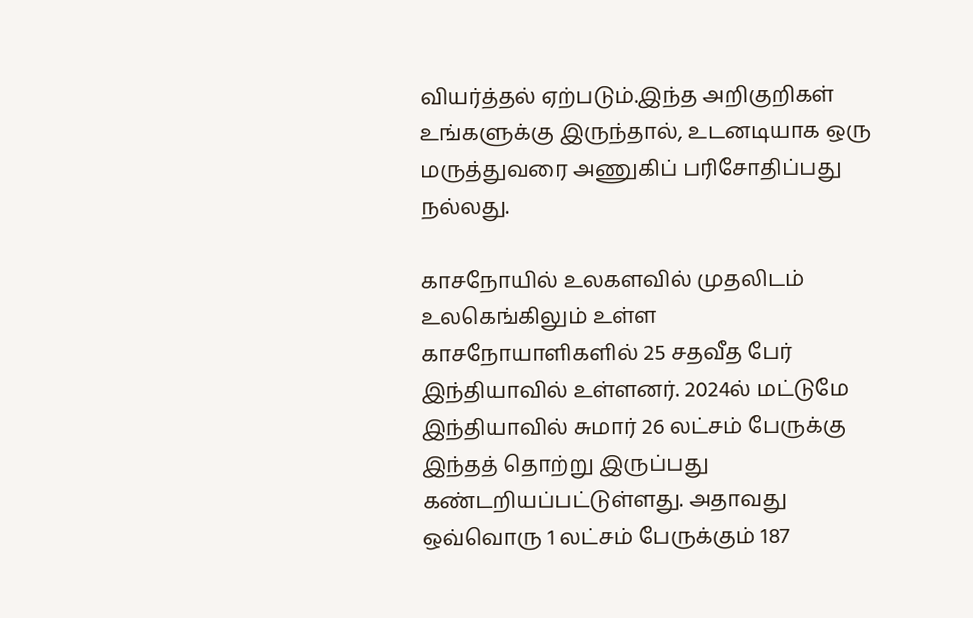வியர்த்தல் ஏற்படும்.இந்த அறிகுறிகள் உங்களுக்கு இருந்தால், உடனடியாக ஒரு மருத்துவரை அணுகிப் பரிசோதிப்பது நல்லது.

காசநோயில் உலகளவில் முதலிடம்
உலகெங்கிலும் உள்ள காசநோயாளிகளில் 25 சதவீத பேர் இந்தியாவில் உள்ளனர். 2024ல் மட்டுமே இந்தியாவில் சுமார் 26 லட்சம் பேருக்கு இந்தத் தொற்று இருப்பது கண்டறியப்பட்டுள்ளது. அதாவது ஒவ்வொரு 1 லட்சம் பேருக்கும் 187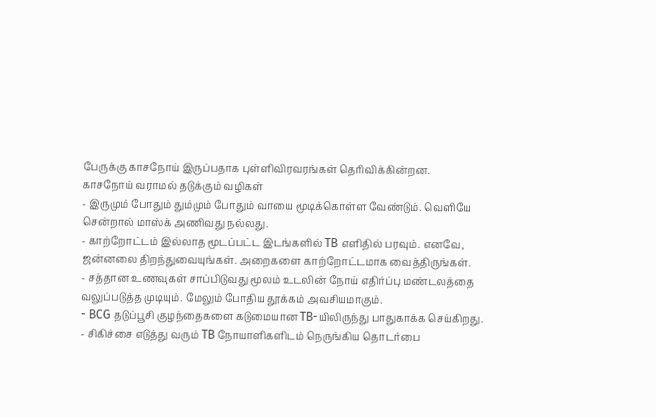பேருக்கு காசநோய் இருப்பதாக புள்ளிவிரவரங்கள் தெரிவிக்கின்றன.
காசநோய் வராமல் தடுக்கும் வழிகள்
- இருமும் போதும் தும்மும் போதும் வாயை மூடிக்கொள்ள வேண்டும். வெளியே சென்றால் மாஸ்க் அணிவது நல்லது.
- காற்றோட்டம் இல்லாத மூடப்பட்ட இடங்களில் TB எளிதில் பரவும். எனவே, ஜன்னலை திறந்துவையுங்கள். அறைகளை காற்றோட்டமாக வைத்திருங்கள்.
- சத்தான உணவுகள் சாப்பிடுவது மூலம் உடலின் நோய் எதிர்ப்பு மண்டலத்தை வலுப்படுத்த முடியும். மேலும் போதிய தூக்கம் அவசியமாகும்.
- BCG தடுப்பூசி குழந்தைகளை கடுமையான TB-யிலிருந்து பாதுகாக்க செய்கிறது.
- சிகிச்சை எடுத்து வரும் TB நோயாளிகளிடம் நெருங்கிய தொடர்பை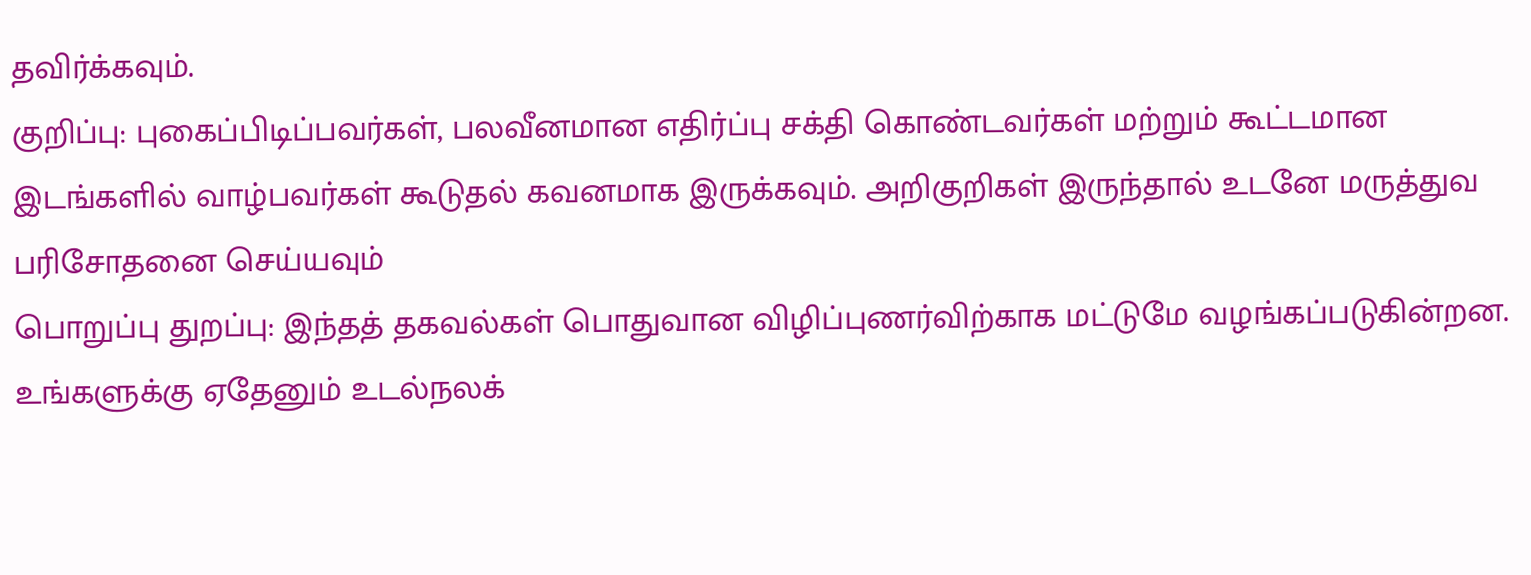தவிர்க்கவும்.
குறிப்பு: புகைப்பிடிப்பவர்கள், பலவீனமான எதிர்ப்பு சக்தி கொண்டவர்கள் மற்றும் கூட்டமான இடங்களில் வாழ்பவர்கள் கூடுதல் கவனமாக இருக்கவும். அறிகுறிகள் இருந்தால் உடனே மருத்துவ பரிசோதனை செய்யவும்
பொறுப்பு துறப்பு: இந்தத் தகவல்கள் பொதுவான விழிப்புணர்விற்காக மட்டுமே வழங்கப்படுகின்றன. உங்களுக்கு ஏதேனும் உடல்நலக்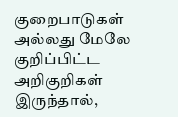குறைபாடுகள் அல்லது மேலே குறிப்பிட்ட அறிகுறிகள் இருந்தால்,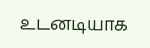உடனடியாக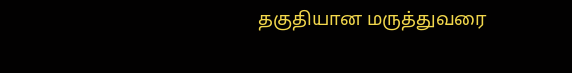தகுதியான மருத்துவரை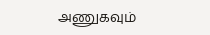அணுகவும்